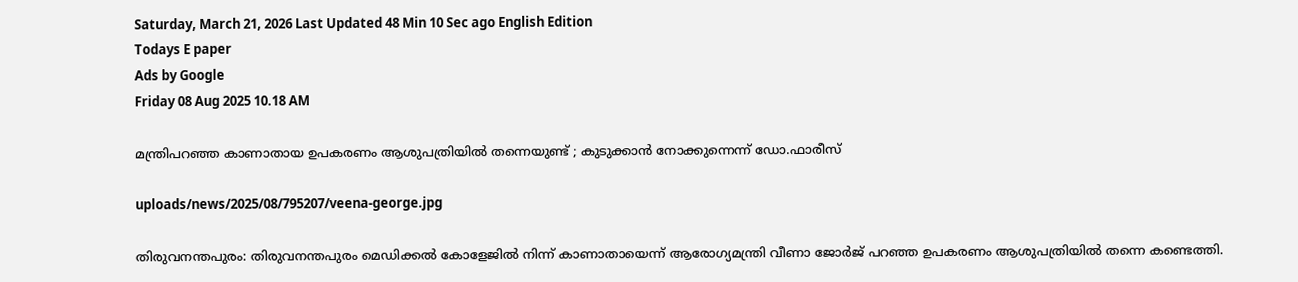Saturday, March 21, 2026 Last Updated 48 Min 10 Sec ago English Edition
Todays E paper
Ads by Google
Friday 08 Aug 2025 10.18 AM

മന്ത്രിപറഞ്ഞ കാണാതായ ഉപകരണം ആശുപത്രിയില്‍ തന്നെയുണ്ട് ; കുടുക്കാന്‍ നോക്കുന്നെന്ന് ഡോ.ഫാരീസ്

uploads/news/2025/08/795207/veena-george.jpg

തിരുവനന്തപുരം: തിരുവനന്തപുരം മെഡിക്കല്‍ കോളേജില്‍ നിന്ന് കാണാതായെന്ന് ആരോഗ്യമന്ത്രി വീണാ ജോര്‍ജ് പറഞ്ഞ ഉപകരണം ആശുപത്രിയില്‍ തന്നെ കണ്ടെത്തി.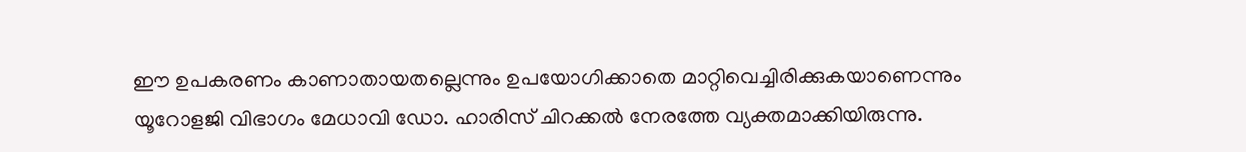ഈ ഉപകരണം കാണാതായതല്ലെന്നും ഉപയോഗിക്കാതെ മാറ്റിവെച്ചിരിക്കുകയാണെന്നും യൂറോളജി വിഭാഗം മേധാവി ഡോ. ഹാരിസ് ചിറക്കല്‍ നേരത്തേ വ്യക്തമാക്കിയിരുന്നു.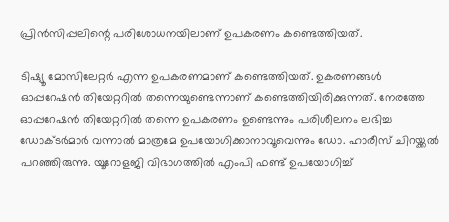പ്രിന്‍സിപ്പലിന്റെ പരിശോധനയിലാണ് ഉപകരണം കണ്ടെത്തിയത്.

ടിഷ്യൂ മോസിലേറ്റര്‍ എന്ന ഉപകരണമാണ് കണ്ടെത്തിയത്. ഉകരണങ്ങള്‍ ഓപ്പറേഷന്‍ തിയേറ്ററില്‍ തന്നെയുണ്ടെന്നാണ് കണ്ടെത്തിയിരിക്കുന്നത്. നേരത്തേ ഓപ്പറേഷന്‍ തിയേറ്ററില്‍ തന്നെ ഉപകരണം ഉണ്ടെന്നും പരിശീലനം ലഭിച്ച ഡോക്ടര്‍മാര്‍ വന്നാല്‍ മാത്രമേ ഉപയോഗിക്കാനാവൂവെന്നും ഡോ. ഹാരീസ് ചിറയ്ക്കല്‍ പറഞ്ഞിരുന്നു. യൂറോളജി വിഭാഗത്തില്‍ എംപി ഫണ്ട് ഉപയോഗിച്ച്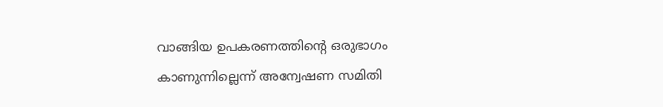വാങ്ങിയ ഉപകരണത്തിന്റെ ഒരുഭാഗം കാണുന്നില്ലെന്ന് അന്വേഷണ സമിതി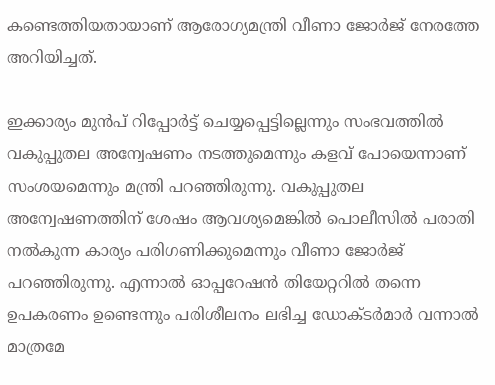കണ്ടെത്തിയതായാണ് ആരോഗ്യമന്ത്രി വീണാ ജോര്‍ജ് നേരത്തേ അറിയിച്ചത്.

ഇക്കാര്യം മുന്‍പ് റിപ്പോര്‍ട്ട് ചെയ്യപ്പെട്ടില്ലെന്നും സംഭവത്തില്‍ വകുപ്പുതല അന്വേഷണം നടത്തുമെന്നും കളവ് പോയെന്നാണ് സംശയമെന്നും മന്ത്രി പറഞ്ഞിരുന്നു. വകുപ്പുതല അന്വേഷണത്തിന് ശേഷം ആവശ്യമെങ്കില്‍ പൊലീസില്‍ പരാതി നല്‍കുന്ന കാര്യം പരിഗണിക്കുമെന്നും വീണാ ജോര്‍ജ് പറഞ്ഞിരുന്നു. എന്നാല്‍ ഓപ്പറേഷന്‍ തിയേറ്ററില്‍ തന്നെ ഉപകരണം ഉണ്ടെന്നും പരിശീലനം ലഭിച്ച ഡോക്ടര്‍മാര്‍ വന്നാല്‍ മാത്രമേ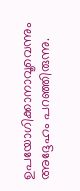ഉപയോഗിക്കാനാവൂവെന്നും അദ്ദേഹം പറഞ്ഞിരുന്നു.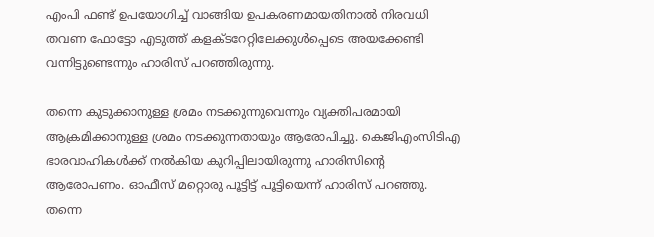എംപി ഫണ്ട് ഉപയോഗിച്ച് വാങ്ങിയ ഉപകരണമായതിനാല്‍ നിരവധി തവണ ഫോട്ടോ എടുത്ത് കളക്ടറേറ്റിലേക്കുള്‍പ്പെടെ അയക്കേണ്ടി വന്നിട്ടുണ്ടെന്നും ഹാരിസ് പറഞ്ഞിരുന്നു.

തന്നെ കുടുക്കാനുള്ള ശ്രമം നടക്കുന്നുവെന്നും വ്യക്തിപരമായി ആക്രമിക്കാനുള്ള ശ്രമം നടക്കുന്നതായും ആരോപിച്ചു. കെജിഎംസിടിഎ ഭാരവാഹികള്‍ക്ക് നല്‍കിയ കുറിപ്പിലായിരുന്നു ഹാരിസിന്റെ ആരോപണം. ഓഫീസ് മറ്റൊരു പൂട്ടിട്ട് പൂട്ടിയെന്ന് ഹാരിസ് പറഞ്ഞു. തന്നെ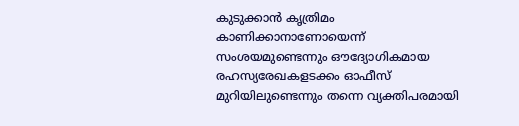കുടുക്കാന്‍ കൃത്രിമം കാണിക്കാനാണോയെന്ന് സംശയമുണ്ടെന്നും ഔദ്യോഗികമായ രഹസ്യരേഖകളടക്കം ഓഫീസ് മുറിയിലുണ്ടെന്നും തന്നെ വ്യക്തിപരമായി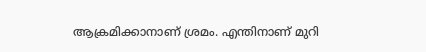ആക്രമിക്കാനാണ് ശ്രമം. എന്തിനാണ് മുറി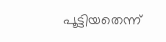പൂട്ടിയതെന്ന്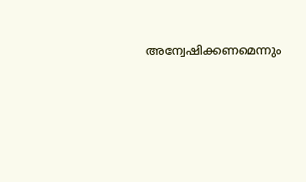അന്വേഷിക്കണമെന്നും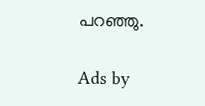പറഞ്ഞു.

Ads by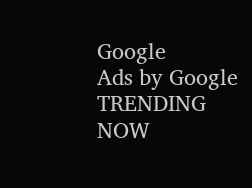Google
Ads by Google
TRENDING NOW